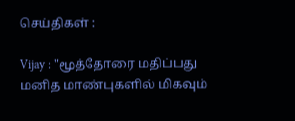செய்திகள் :

Vijay : "மூத்தோரை மதிப்பது மனித மாண்புகளில் மிகவும்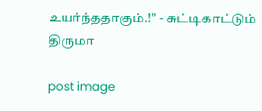உயர்ந்ததாகும்.!" - சுட்டிகாட்டும் திருமா

post image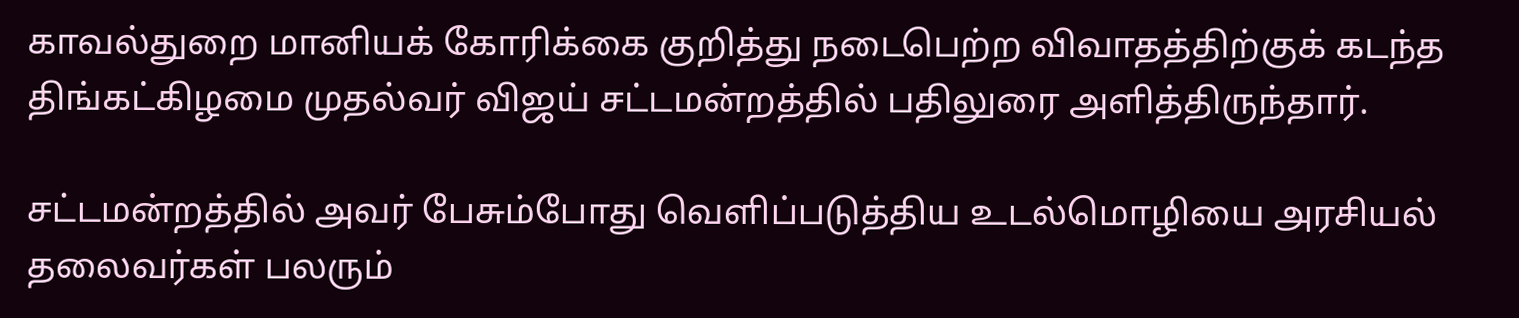காவல்துறை மானியக் கோரிக்கை குறித்து நடைபெற்ற விவாதத்திற்குக் கடந்த திங்கட்கிழமை முதல்வர் விஜய் சட்டமன்றத்தில் பதிலுரை அளித்திருந்தார்.

சட்டமன்றத்தில் அவர் பேசும்போது வெளிப்படுத்திய உடல்மொழியை அரசியல் தலைவர்கள் பலரும்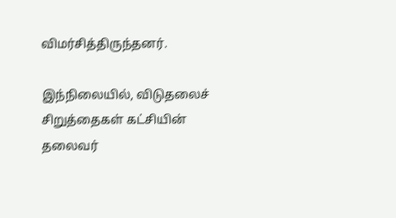விமர்சித்திருந்தனர்.

இந்நிலையில், விடுதலைச் சிறுத்தைகள் கட்சியின் தலைவர்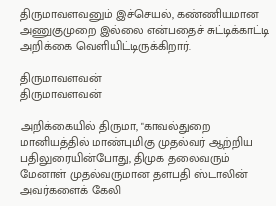திருமாவளவனும் இச்செயல், கண்ணியமான அணுகுமுறை இல்லை என்பதைச் சுட்டிக்காட்டி அறிக்கை வெளியிட்டிருக்கிறார்.

திருமாவளவன்
திருமாவளவன்

அறிக்கையில் திருமா, "காவல்துறை மானியத்தில் மாண்புமிகு முதல்வர் ஆற்றிய பதிலுரையின்போது, திமுக தலைவரும் மேனாள் முதல்வருமான தளபதி ஸ்டாலின் அவர்களைக் கேலி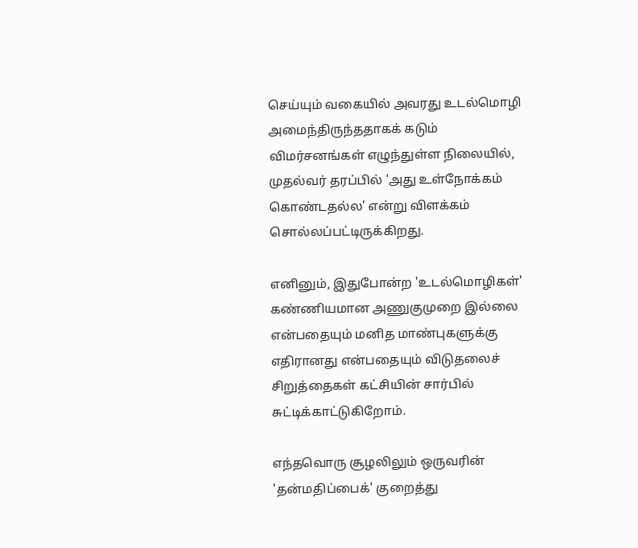செய்யும் வகையில் அவரது உடல்மொழி அமைந்திருந்ததாகக் கடும் விமர்சனங்கள் எழுந்துள்ள நிலையில், முதல்வர் தரப்பில் 'அது உள்நோக்கம் கொண்டதல்ல' என்று விளக்கம் சொல்லப்பட்டிருக்கிறது.

எனினும், இதுபோன்ற 'உடல்மொழிகள்' கண்ணியமான அணுகுமுறை இல்லை என்பதையும் மனித மாண்புகளுக்கு எதிரானது என்பதையும் விடுதலைச் சிறுத்தைகள் கட்சியின் சார்பில் சுட்டிக்காட்டுகிறோம்.

எந்தவொரு சூழலிலும் ஒருவரின் 'தன்மதிப்பைக்' குறைத்து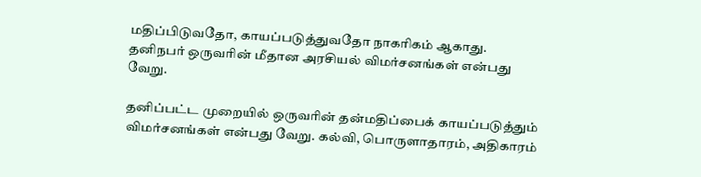மதிப்பிடுவதோ, காயப்படுத்துவதோ நாகரிகம் ஆகாது. தனிநபர் ஒருவரின் மீதான அரசியல் விமர்சனங்கள் என்பது வேறு.

தனிப்பட்ட முறையில் ஒருவரின் தன்மதிப்பைக் காயப்படுத்தும் விமர்சனங்கள் என்பது வேறு. கல்வி, பொருளாதாரம், அதிகாரம்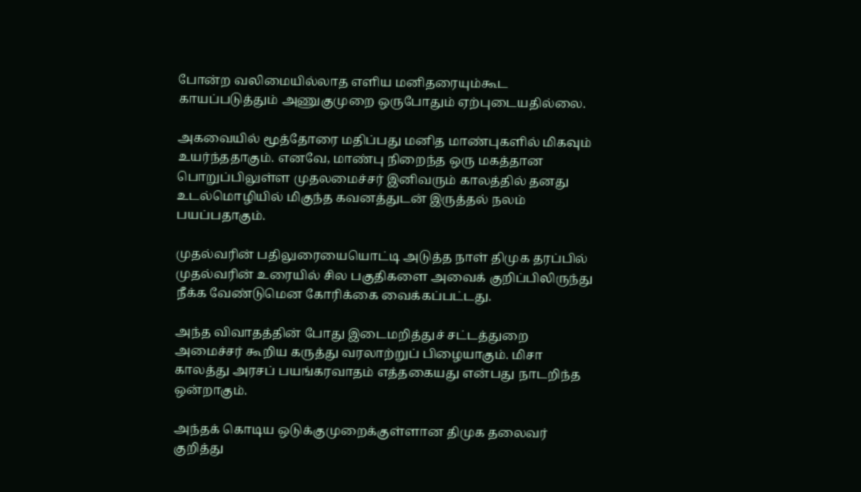போன்ற வலிமையில்லாத எளிய மனிதரையும்கூட காயப்படுத்தும் அணுகுமுறை ஒருபோதும் ஏற்புடையதில்லை.

அகவையில் மூத்தோரை மதிப்பது மனித மாண்புகளில் மிகவும் உயர்ந்ததாகும். எனவே, மாண்பு நிறைந்த ஒரு மகத்தான பொறுப்பிலுள்ள முதலமைச்சர் இனிவரும் காலத்தில் தனது உடல்மொழியில் மிகுந்த கவனத்துடன் இருத்தல் நலம் பயப்பதாகும்.

முதல்வரின் பதிலுரையையொட்டி அடுத்த நாள் திமுக தரப்பில் முதல்வரின் உரையில் சில பகுதிகளை அவைக் குறிப்பிலிருந்து நீக்க வேண்டுமென கோரிக்கை வைக்கப்பட்டது.

அந்த விவாதத்தின் போது இடைமறித்துச் சட்டத்துறை அமைச்சர் கூறிய கருத்து வரலாற்றுப் பிழையாகும். மிசா காலத்து அரசப் பயங்கரவாதம் எத்தகையது என்பது நாடறிந்த ஒன்றாகும்.

அந்தக் கொடிய ஒடுக்குமுறைக்குள்ளான திமுக தலைவர் குறித்து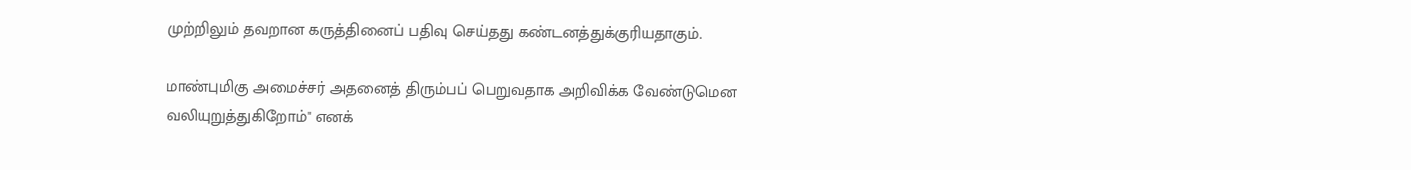முற்றிலும் தவறான கருத்தினைப் பதிவு செய்தது கண்டனத்துக்குரியதாகும்.

மாண்புமிகு அமைச்சர் அதனைத் திரும்பப் பெறுவதாக அறிவிக்க வேண்டுமென வலியுறுத்துகிறோம்" எனக்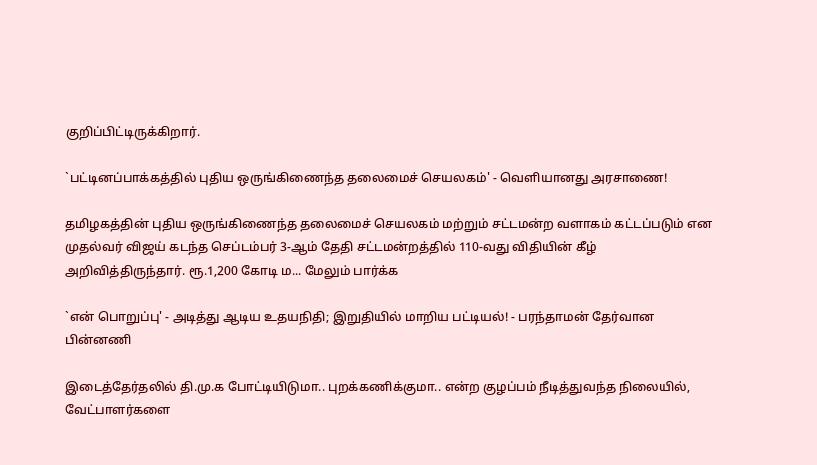குறிப்பிட்டிருக்கிறார்.

`பட்டினப்பாக்கத்தில் புதிய ஒருங்கிணைந்த தலைமைச் செயலகம்' - வெளியானது அரசாணை!

தமிழகத்தின் புதிய ஒருங்கிணைந்த தலைமைச் செயலகம் மற்றும் சட்டமன்ற வளாகம் கட்டப்படும் என முதல்வர் விஜய் கடந்த செப்டம்பர் 3-ஆம் தேதி சட்டமன்றத்தில் 110-வது விதியின் கீழ் அறிவித்திருந்தார். ரூ.1,200 கோடி ம... மேலும் பார்க்க

`என் பொறுப்பு' - அடித்து ஆடிய உதயநிதி; இறுதியில் மாறிய பட்டியல்! - பரந்தாமன் தேர்வான பின்னணி

இடைத்தேர்தலில் தி.மு.க போட்டியிடுமா.. புறக்கணிக்குமா.. என்ற குழப்பம் நீடித்துவந்த நிலையில், வேட்பாளர்களை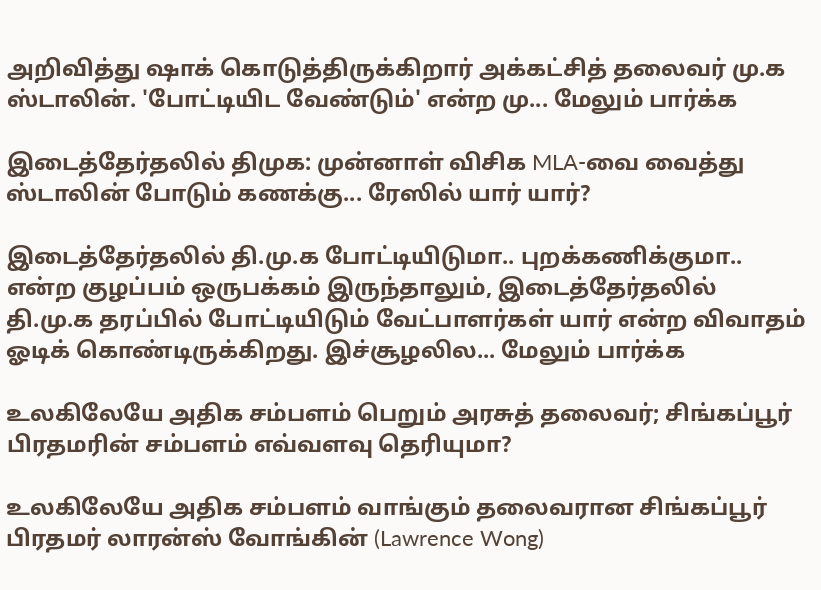அறிவித்து ஷாக் கொடுத்திருக்கிறார் அக்கட்சித் தலைவர் மு.க ஸ்டாலின். 'போட்டியிட வேண்டும்' என்ற மு... மேலும் பார்க்க

இடைத்தேர்தலில் திமுக: முன்னாள் விசிக MLA-வை வைத்து ஸ்டாலின் போடும் கணக்கு... ரேஸில் யார் யார்?

இடைத்தேர்தலில் தி.மு.க போட்டியிடுமா.. புறக்கணிக்குமா.. என்ற குழப்பம் ஒருபக்கம் இருந்தாலும், இடைத்தேர்தலில் தி.மு.க தரப்பில் போட்டியிடும் வேட்பாளர்கள் யார் என்ற விவாதம் ஓடிக் கொண்டிருக்கிறது. இச்சூழலில... மேலும் பார்க்க

உலகிலேயே அதிக சம்பளம் பெறும் அரசுத் தலைவர்; சிங்கப்பூர் பிரதமரின் சம்பளம் எவ்வளவு தெரியுமா?

உலகிலேயே அதிக சம்பளம் வாங்கும் தலைவரான சிங்கப்பூர் பிரதமர் லாரன்ஸ் வோங்கின் (Lawrence Wong)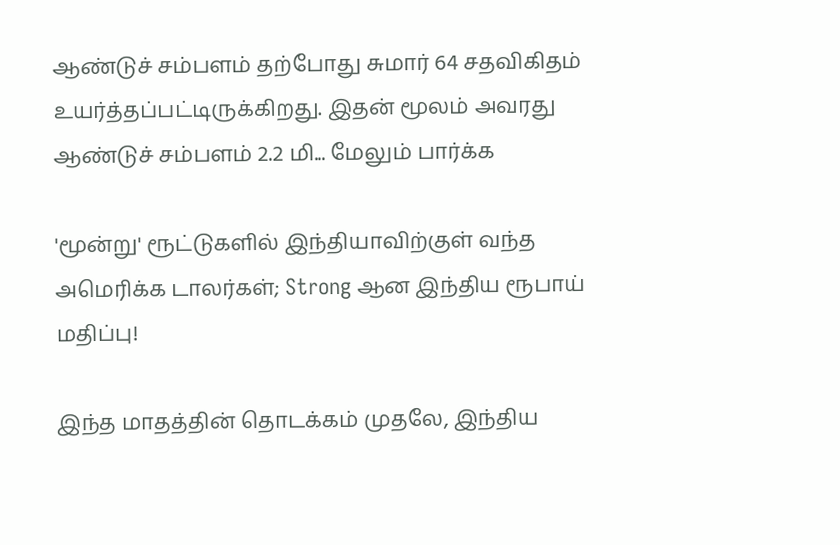ஆண்டுச் சம்பளம் தற்போது சுமார் 64 சதவிகிதம் உயர்த்தப்பட்டிருக்கிறது. இதன் மூலம் அவரது ஆண்டுச் சம்பளம் 2.2 மி... மேலும் பார்க்க

'மூன்று' ரூட்டுகளில் இந்தியாவிற்குள் வந்த அமெரிக்க டாலர்கள்; Strong ஆன இந்திய ரூபாய் மதிப்பு!

இந்த மாதத்தின் தொடக்கம் முதலே, இந்திய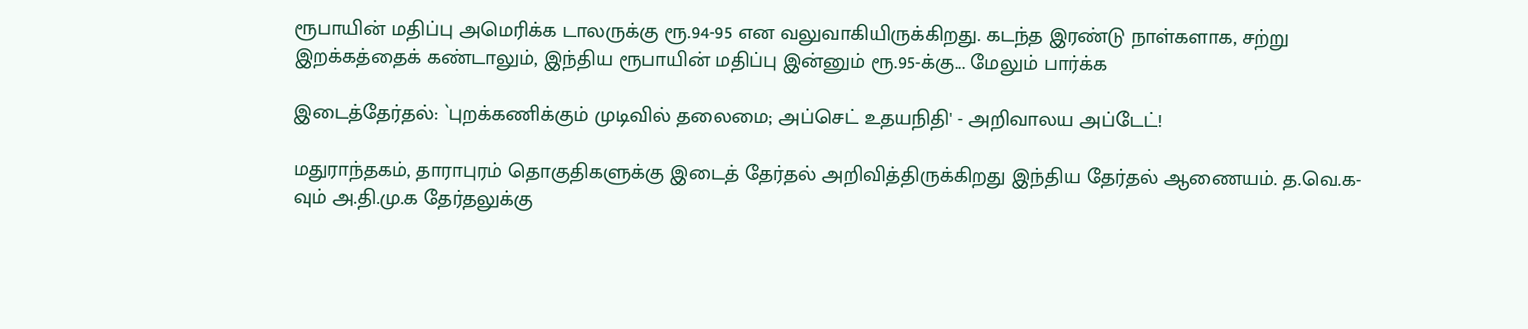ரூபாயின் மதிப்பு அமெரிக்க டாலருக்கு ரூ.94-95 என வலுவாகியிருக்கிறது. கடந்த இரண்டு நாள்களாக, சற்று இறக்கத்தைக் கண்டாலும், இந்திய ரூபாயின் மதிப்பு இன்னும் ரூ.95-க்கு... மேலும் பார்க்க

இடைத்தேர்தல்: `புறக்கணிக்கும் முடிவில் தலைமை; அப்செட் உதயநிதி' - அறிவாலய அப்டேட்!

மதுராந்தகம், தாராபுரம் தொகுதிகளுக்கு இடைத் தேர்தல் அறிவித்திருக்கிறது இந்திய தேர்தல் ஆணையம். த.வெ.க-வும் அ.தி.மு.க தேர்தலுக்கு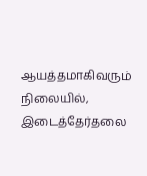ஆயத்தமாகிவரும் நிலையில், இடைத்தேர்தலை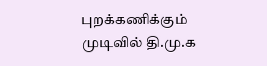புறக்கணிக்கும் முடிவில் தி.மு.க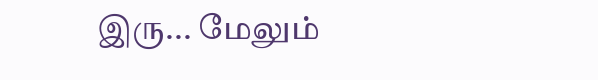இரு... மேலும்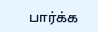பார்க்க